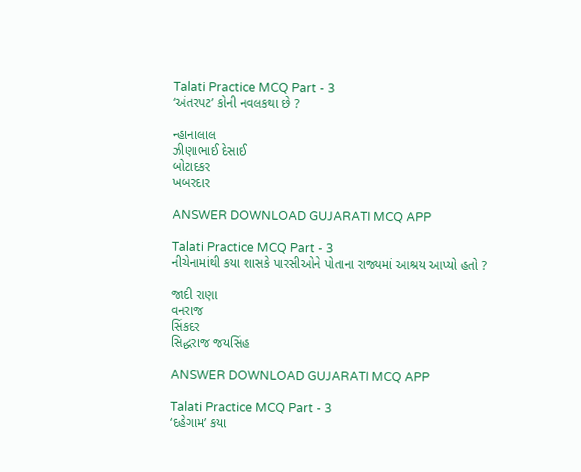Talati Practice MCQ Part - 3
‘અંતરપટ’ કોની નવલકથા છે ?

ન્હાનાલાલ
ઝીણાભાઈ દેસાઈ
બોટાદકર
ખબરદાર

ANSWER DOWNLOAD GUJARATI MCQ APP

Talati Practice MCQ Part - 3
નીચેનામાંથી કયા શાસકે પારસીઓને પોતાના રાજ્યમાં આશ્રય આપ્યો હતો ?

જાદી રાણા
વનરાજ
સિંકદર
સિદ્ધરાજ જયસિંહ

ANSWER DOWNLOAD GUJARATI MCQ APP

Talati Practice MCQ Part - 3
‘દહેગામ’ કયા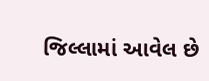જિલ્લામાં આવેલ છે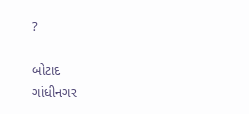?

બોટાદ
ગાંધીનગર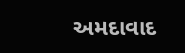અમદાવાદ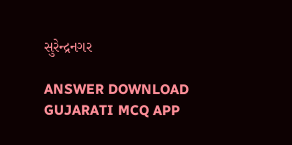સુરેન્દ્રનગર

ANSWER DOWNLOAD GUJARATI MCQ APP